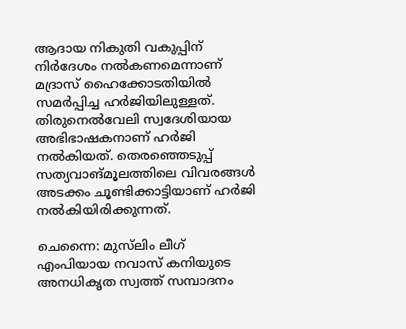ആദായ നികുതി വകുപ്പിന് നിർദേശം നൽകണമെന്നാണ് മദ്രാസ് ഹൈക്കോടതിയിൽ സമർപ്പിച്ച ഹർജിയിലുള്ളത്. തിരുനെൽവേലി സ്വദേശിയായ അഭിഭാഷകനാണ് ഹർജി നൽകിയത്. തെരഞ്ഞെടുപ്പ് സത്യവാങ്മൂലത്തിലെ വിവരങ്ങൾ അടക്കം ചൂണ്ടിക്കാട്ടിയാണ് ഹർജി നൽകിയിരിക്കുന്നത്.

ചെന്നൈ: മുസ്‌ലിം ലീഗ് എംപിയായ നവാസ് കനിയുടെ അനധികൃത സ്വത്ത് സമ്പാദനം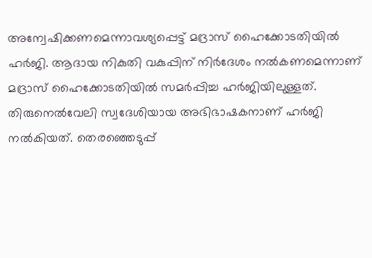അന്വേഷിക്കണമെന്നാവശ്യപ്പെട്ട് മദ്രാസ് ഹൈക്കോടതിയിൽ ഹർജി. ആദായ നികുതി വകുപ്പിന് നിർദേശം നൽകണമെന്നാണ് മദ്രാസ് ഹൈക്കോടതിയിൽ സമർപ്പിച്ച ഹർജിയിലുള്ളത്. തിരുനെൽവേലി സ്വദേശിയായ അഭിഭാഷകനാണ് ഹർജി നൽകിയത്. തെരഞ്ഞെടുപ്പ്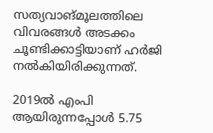സത്യവാങ്മൂലത്തിലെ വിവരങ്ങൾ അടക്കം ചൂണ്ടിക്കാട്ടിയാണ് ഹർജി നൽകിയിരിക്കുന്നത്.

2019ൽ എംപി ആയിരുന്നപ്പോൾ 5.75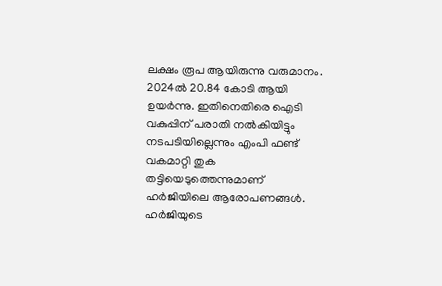ലക്ഷം രൂപ ആയിരുന്നു വരുമാനം. 2024ൽ 20.84 കോടി ആയി ഉയർന്നു. ഇതിനെതിരെ ഐടി വകുപ്പിന് പരാതി നൽകിയിട്ടും നടപടിയില്ലെന്നും എംപി ഫണ്ട് വകമാറ്റി തുക തട്ടിയെടുത്തെന്നുമാണ് ഹർജിയിലെ ആരോപണങ്ങൾ. ഹർജിയുടെ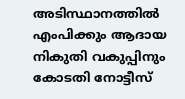അടിസ്ഥാനത്തിൽ എംപിക്കും ആദായ നികുതി വകുപ്പിനും കോടതി നോട്ടീസ്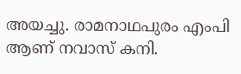അയച്ചു. രാമനാഥപുരം എംപി ആണ് നവാസ് കനി.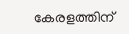കേരളത്തിന്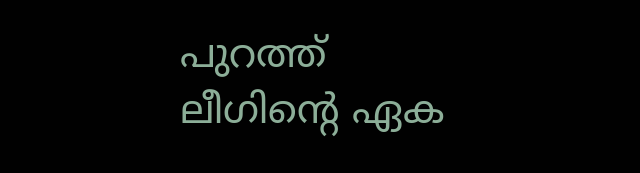പുറത്ത് ലീഗിന്റെ ഏക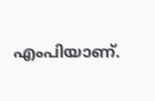എംപിയാണ്.